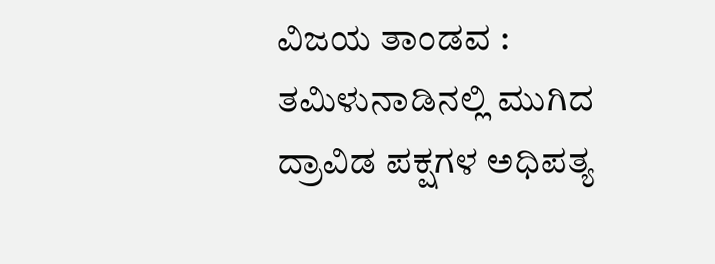ವಿಜಯ ತಾಂಡವ : ತಮಿಳುನಾಡಿನಲ್ಲಿ ಮುಗಿದ ದ್ರಾವಿಡ ಪಕ್ಷಗಳ ಅಧಿಪತ್ಯ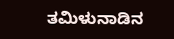ತಮಿಳುನಾಡಿನ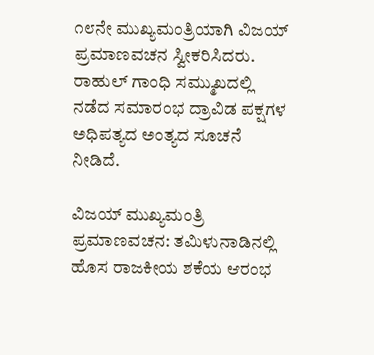೧೮ನೇ ಮುಖ್ಯಮಂತ್ರಿಯಾಗಿ ವಿಜಯ್ ಪ್ರಮಾಣವಚನ ಸ್ವೀಕರಿಸಿದರು. ರಾಹುಲ್ ಗಾಂಧಿ ಸಮ್ಮುಖದಲ್ಲಿ ನಡೆದ ಸಮಾರಂಭ ದ್ರಾವಿಡ ಪಕ್ಷಗಳ ಅಧಿಪತ್ಯದ ಅಂತ್ಯದ ಸೂಚನೆ ನೀಡಿದೆ.

ವಿಜಯ್ ಮುಖ್ಯಮಂತ್ರಿ ಪ್ರಮಾಣವಚನ: ತಮಿಳುನಾಡಿನಲ್ಲಿ ಹೊಸ ರಾಜಕೀಯ ಶಕೆಯ ಆರಂಭ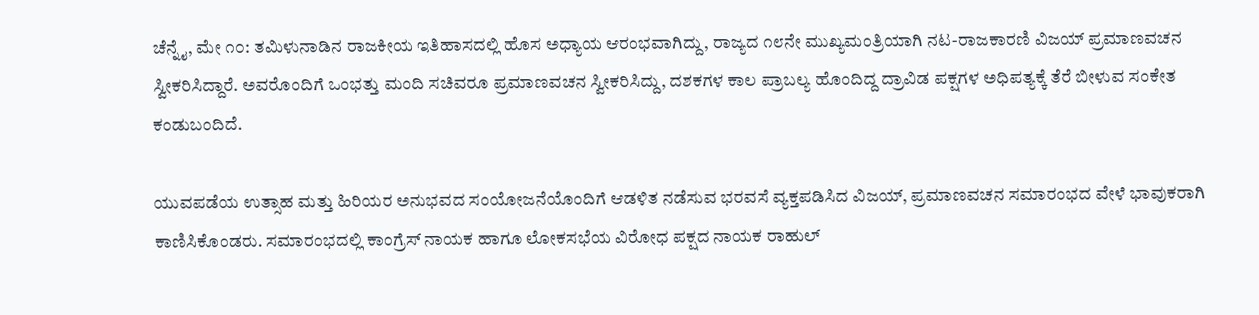ಚೆನ್ನೈ, ಮೇ ೧೦: ತಮಿಳುನಾಡಿನ ರಾಜಕೀಯ ಇತಿಹಾಸದಲ್ಲಿ ಹೊಸ ಅಧ್ಯಾಯ ಆರಂಭವಾಗಿದ್ದು, ರಾಜ್ಯದ ೧೮ನೇ ಮುಖ್ಯಮಂತ್ರಿಯಾಗಿ ನಟ-ರಾಜಕಾರಣಿ ವಿಜಯ್ ಪ್ರಮಾಣವಚನ ಸ್ವೀಕರಿಸಿದ್ದಾರೆ. ಅವರೊಂದಿಗೆ ಒಂಭತ್ತು ಮಂದಿ ಸಚಿವರೂ ಪ್ರಮಾಣವಚನ ಸ್ವೀಕರಿಸಿದ್ದು, ದಶಕಗಳ ಕಾಲ ಪ್ರಾಬಲ್ಯ ಹೊಂದಿದ್ದ ದ್ರಾವಿಡ ಪಕ್ಷಗಳ ಅಧಿಪತ್ಯಕ್ಕೆ ತೆರೆ ಬೀಳುವ ಸಂಕೇತ ಕಂಡುಬಂದಿದೆ.

ಯುವಪಡೆಯ ಉತ್ಸಾಹ ಮತ್ತು ಹಿರಿಯರ ಅನುಭವದ ಸಂಯೋಜನೆಯೊಂದಿಗೆ ಆಡಳಿತ ನಡೆಸುವ ಭರವಸೆ ವ್ಯಕ್ತಪಡಿಸಿದ ವಿಜಯ್, ಪ್ರಮಾಣವಚನ ಸಮಾರಂಭದ ವೇಳೆ ಭಾವುಕರಾಗಿ ಕಾಣಿಸಿಕೊಂಡರು. ಸಮಾರಂಭದಲ್ಲಿ ಕಾಂಗ್ರೆಸ್ ನಾಯಕ ಹಾಗೂ ಲೋಕಸಭೆಯ ವಿರೋಧ ಪಕ್ಷದ ನಾಯಕ ರಾಹುಲ್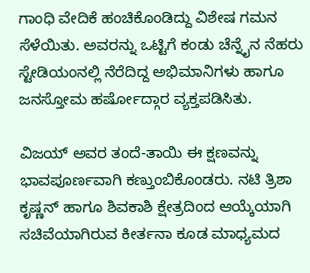ಗಾಂಧಿ ವೇದಿಕೆ ಹಂಚಿಕೊಂಡಿದ್ದು ವಿಶೇಷ ಗಮನ ಸೆಳೆಯಿತು. ಅವರನ್ನು ಒಟ್ಟಿಗೆ ಕಂಡು ಚೆನ್ನೈನ ನೆಹರು ಸ್ಟೇಡಿಯಂನಲ್ಲಿ ನೆರೆದಿದ್ದ ಅಭಿಮಾನಿಗಳು ಹಾಗೂ ಜನಸ್ತೋಮ ಹರ್ಷೋದ್ಗಾರ ವ್ಯಕ್ತಪಡಿಸಿತು.

ವಿಜಯ್ ಅವರ ತಂದೆ-ತಾಯಿ ಈ ಕ್ಷಣವನ್ನು ಭಾವಪೂರ್ಣವಾಗಿ ಕಣ್ತುಂಬಿಕೊಂಡರು. ನಟಿ ತ್ರಿಶಾ ಕೃಷ್ಣನ್ ಹಾಗೂ ಶಿವಕಾಶಿ ಕ್ಷೇತ್ರದಿಂದ ಆಯ್ಕೆಯಾಗಿ ಸಚಿವೆಯಾಗಿರುವ ಕೀರ್ತನಾ ಕೂಡ ಮಾಧ್ಯಮದ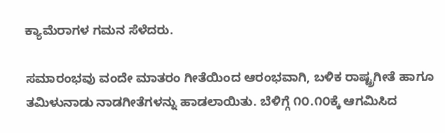ಕ್ಯಾಮೆರಾಗಳ ಗಮನ ಸೆಳೆದರು.

ಸಮಾರಂಭವು ವಂದೇ ಮಾತರಂ ಗೀತೆಯಿಂದ ಆರಂಭವಾಗಿ, ಬಳಿಕ ರಾಷ್ಟ್ರಗೀತೆ ಹಾಗೂ ತಮಿಳುನಾಡು ನಾಡಗೀತೆಗಳನ್ನು ಹಾಡಲಾಯಿತು. ಬೆಳಿಗ್ಗೆ ೧೦.೧೦ಕ್ಕೆ ಆಗಮಿಸಿದ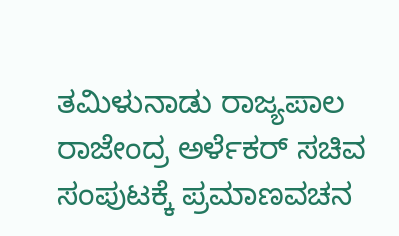ತಮಿಳುನಾಡು ರಾಜ್ಯಪಾಲ ರಾಜೇಂದ್ರ ಅರ್ಳೆಕರ್ ಸಚಿವ ಸಂಪುಟಕ್ಕೆ ಪ್ರಮಾಣವಚನ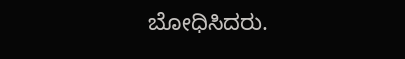ಬೋಧಿಸಿದರು.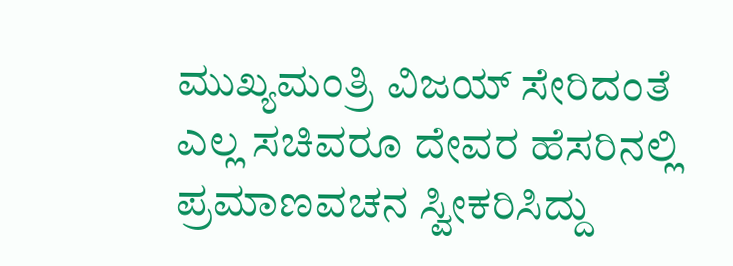ಮುಖ್ಯಮಂತ್ರಿ ವಿಜಯ್ ಸೇರಿದಂತೆ ಎಲ್ಲ ಸಚಿವರೂ ದೇವರ ಹೆಸರಿನಲ್ಲಿ ಪ್ರಮಾಣವಚನ ಸ್ವೀಕರಿಸಿದ್ದು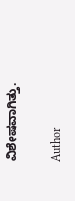ವಿಶೇಷವಾಗಿತ್ತು.

Author